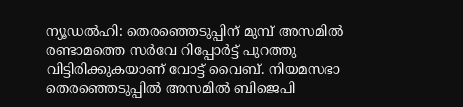ന്യൂഡൽഹി: തെരഞ്ഞെടുപ്പിന് മുമ്പ് അസമിൽ രണ്ടാമത്തെ സർവേ റിപ്പോർട്ട് പുറത്തു വിട്ടിരിക്കുകയാണ് വോട്ട് വൈബ്. നിയമസഭാ തെരഞ്ഞെടുപ്പിൽ അസമിൽ ബിജെപി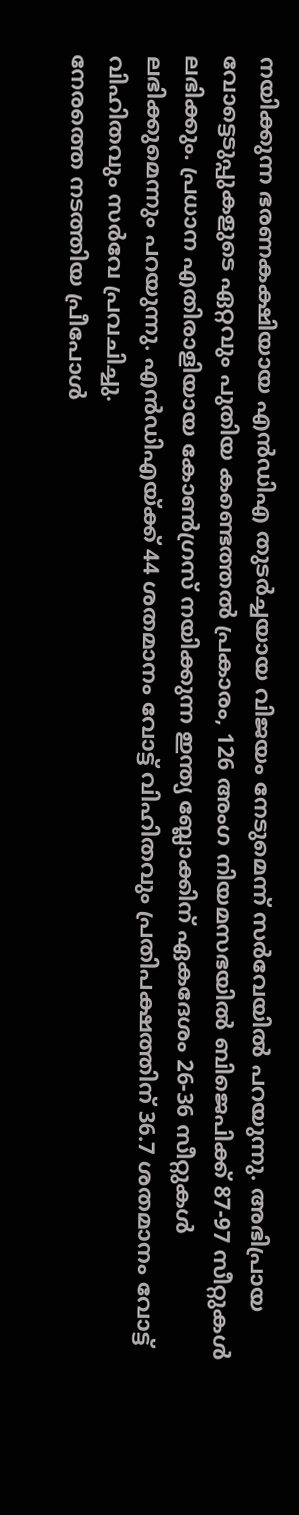നയിക്കുന്ന ഭരണകക്ഷിയായ എൻഡിഎ തുടർച്ചയായ വിജയം നേടുമെന്ന് സർവേയിൽ പറയുന്നു. അഭിപ്രായ വോട്ടെടുപ്പുകളുടെ ഏറ്റവും പുതിയ കണ്ടെത്തൽ പ്രകാരം, 126 അംഗ നിയമസഭയിൽ ബിജെപിക്ക് 87-97 സീറ്റുകൾ ലഭിക്കും. പ്രധാന എതിരാളിയായ കോൺഗ്രസ് നയിക്കുന്ന ഇന്ത്യ ബ്ലോക്കിന് ഏകദേശം 26-36 സീറ്റുകൾ ലഭിക്കുമെന്നും പറയുന്നു. എൻഡിഎയ്ക്ക് 44 ശതമാനം വോട്ട് വിഹിതവും പ്രതിപക്ഷത്തിന് 36.7 ശതമാനം വോട്ട് വിഹിതവും സർവേ പ്രവചിച്ചു.
നേരത്തെ നടത്തിയ പ്രീപോൾ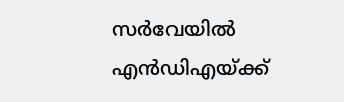സർവേയിൽ എൻഡിഎയ്ക്ക്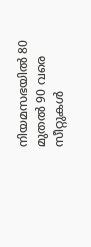നിയമസഭയിൽ 80 മുതൽ 90 വരെ സീറ്റുകൾ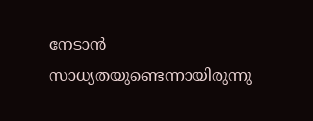നേടാൻ സാധ്യതയുണ്ടെന്നായിരുന്നു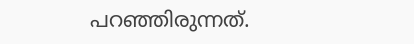പറഞ്ഞിരുന്നത്.